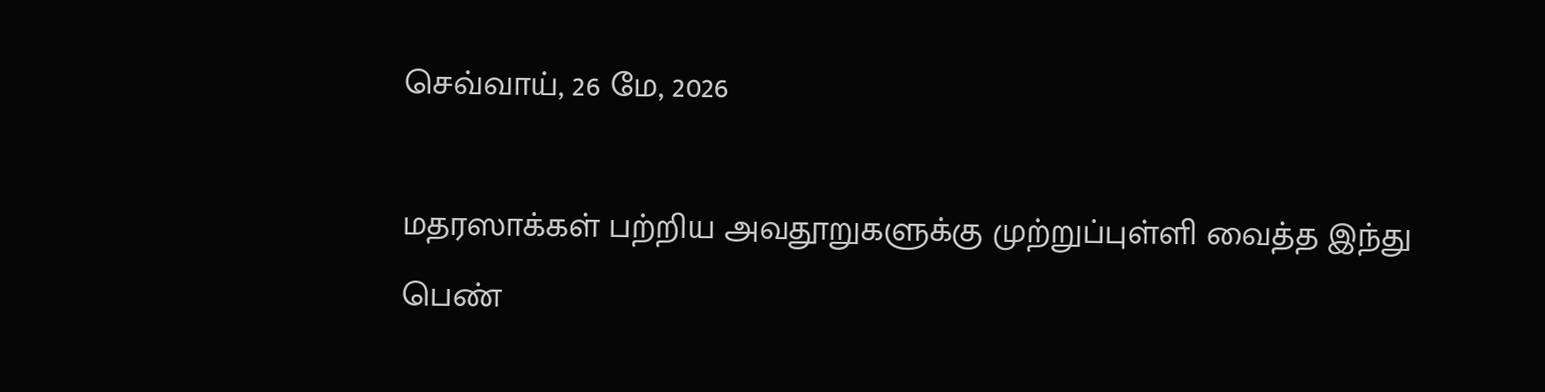செவ்வாய், 26 மே, 2026

மதரஸாக்கள் பற்றிய அவதூறுகளுக்கு முற்றுப்புள்ளி வைத்த இந்து பெண்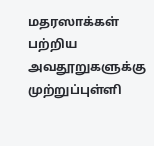மதரஸாக்கள் பற்றிய அவதூறுகளுக்கு முற்றுப்புள்ளி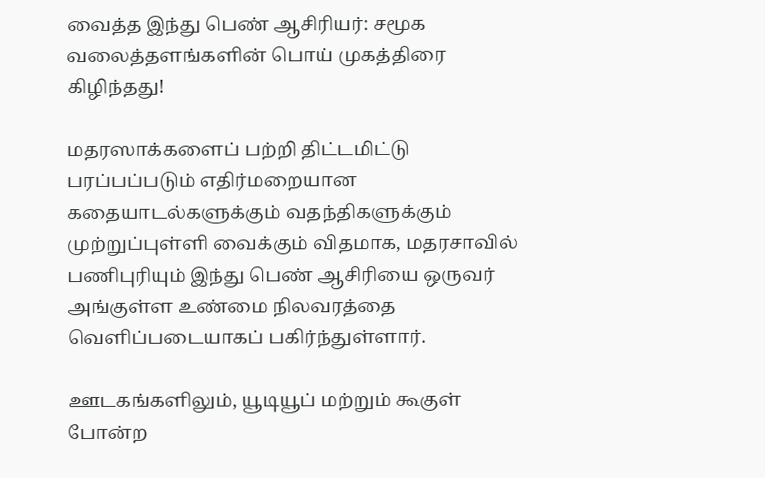வைத்த இந்து பெண் ஆசிரியர்: சமூக வலைத்தளங்களின் பொய் முகத்திரை கிழிந்தது!

மதரஸாக்களைப் பற்றி திட்டமிட்டு பரப்பப்படும் எதிர்மறையான கதையாடல்களுக்கும் வதந்திகளுக்கும் முற்றுப்புள்ளி வைக்கும் விதமாக, மதரசாவில் பணிபுரியும் இந்து பெண் ஆசிரியை ஒருவர் அங்குள்ள உண்மை நிலவரத்தை வெளிப்படையாகப் பகிர்ந்துள்ளார்.

ஊடகங்களிலும், யூடியூப் மற்றும் கூகுள் போன்ற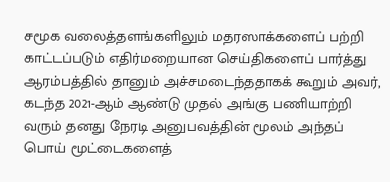சமூக வலைத்தளங்களிலும் மதரஸாக்களைப் பற்றி காட்டப்படும் எதிர்மறையான செய்திகளைப் பார்த்து ஆரம்பத்தில் தானும் அச்சமடைந்ததாகக் கூறும் அவர், கடந்த 2021-ஆம் ஆண்டு முதல் அங்கு பணியாற்றி வரும் தனது நேரடி அனுபவத்தின் மூலம் அந்தப் பொய் மூட்டைகளைத்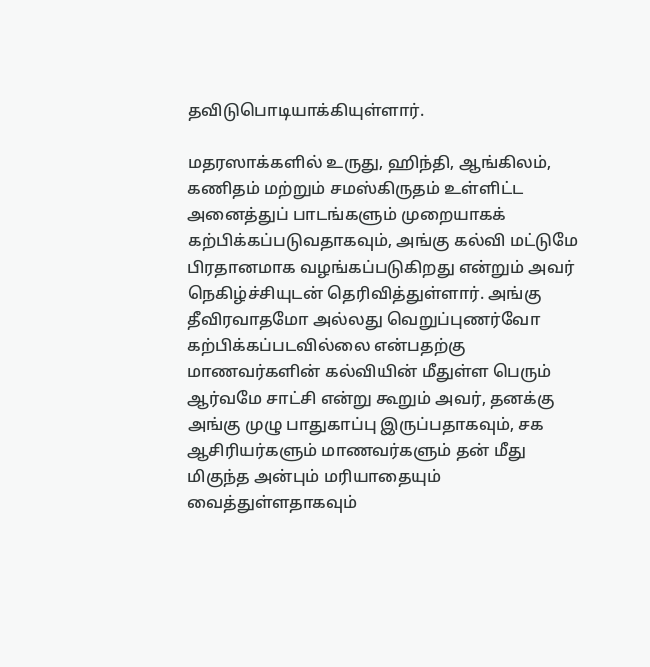தவிடுபொடியாக்கியுள்ளார்.

மதரஸாக்களில் உருது, ஹிந்தி, ஆங்கிலம், கணிதம் மற்றும் சமஸ்கிருதம் உள்ளிட்ட அனைத்துப் பாடங்களும் முறையாகக் கற்பிக்கப்படுவதாகவும், அங்கு கல்வி மட்டுமே பிரதானமாக வழங்கப்படுகிறது என்றும் அவர் நெகிழ்ச்சியுடன் தெரிவித்துள்ளார். அங்கு தீவிரவாதமோ அல்லது வெறுப்புணர்வோ கற்பிக்கப்படவில்லை என்பதற்கு மாணவர்களின் கல்வியின் மீதுள்ள பெரும் ஆர்வமே சாட்சி என்று கூறும் அவர், தனக்கு அங்கு முழு பாதுகாப்பு இருப்பதாகவும், சக ஆசிரியர்களும் மாணவர்களும் தன் மீது மிகுந்த அன்பும் மரியாதையும் வைத்துள்ளதாகவும்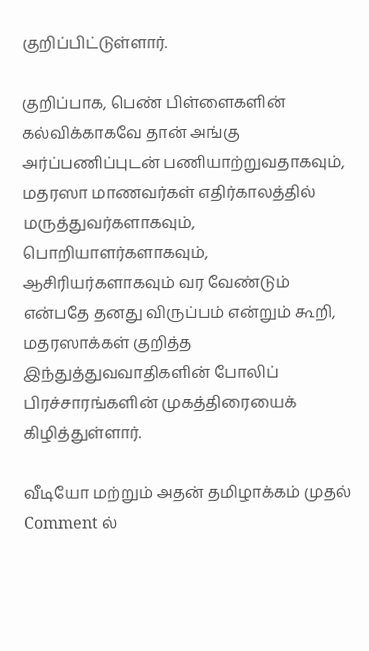குறிப்பிட்டுள்ளார்.

குறிப்பாக, பெண் பிள்ளைகளின் கல்விக்காகவே தான் அங்கு அர்ப்பணிப்புடன் பணியாற்றுவதாகவும், மதரஸா மாணவர்கள் எதிர்காலத்தில் மருத்துவர்களாகவும், பொறியாளர்களாகவும், ஆசிரியர்களாகவும் வர வேண்டும் என்பதே தனது விருப்பம் என்றும் கூறி, மதரஸாக்கள் குறித்த இந்துத்துவவாதிகளின் போலிப் பிரச்சாரங்களின் முகத்திரையைக் கிழித்துள்ளார்.

வீடியோ மற்றும் அதன் தமிழாக்கம் முதல் Comment ல்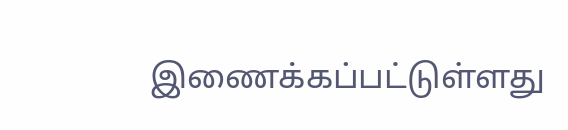இணைக்கப்பட்டுள்ளது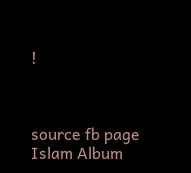!



source fb page Islam Album